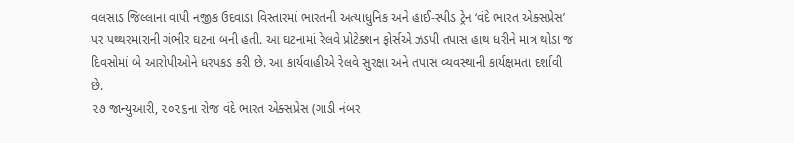વલસાડ જિલ્લાના વાપી નજીક ઉદવાડા વિસ્તારમાં ભારતની અત્યાધુનિક અને હાઈ-સ્પીડ ટ્રેન ‘વંદે ભારત એક્સપ્રેસ’ પર પથ્થરમારાની ગંભીર ઘટના બની હતી. આ ઘટનામાં રેલવે પ્રોટેક્શન ફોર્સએ ઝડપી તપાસ હાથ ધરીને માત્ર થોડા જ દિવસોમાં બે આરોપીઓને ધરપકડ કરી છે. આ કાર્યવાહીએ રેલવે સુરક્ષા અને તપાસ વ્યવસ્થાની કાર્યક્ષમતા દર્શાવી છે.
૨૭ જાન્યુઆરી, ૨૦૨૬ના રોજ વંદે ભારત એક્સપ્રેસ (ગાડી નંબર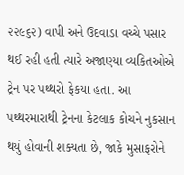૨૨૯૬૨) વાપી અને ઉદવાડા વચ્ચે પસાર થઈ રહી હતી ત્યારે અજાણ્યા વ્યકિતઓએ ટ્રેન પર પથ્થરો ફેકયા હતા. આ પથ્થરમારાથી ટ્રેનના કેટલાક કોચને નુકસાન થયું હોવાની શક્યતા છે, જાકે મુસાફરોને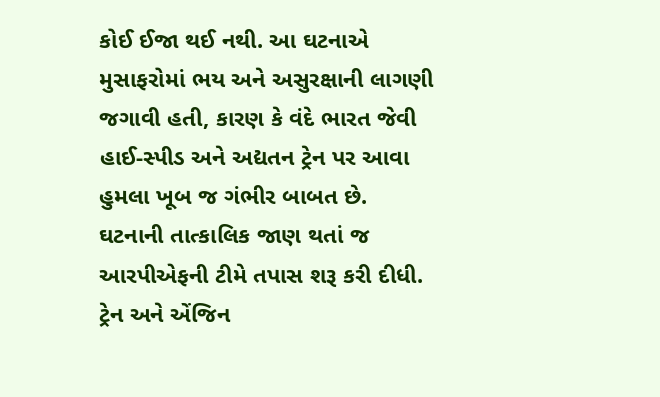કોઈ ઈજા થઈ નથી. આ ઘટનાએ મુસાફરોમાં ભય અને અસુરક્ષાની લાગણી જગાવી હતી, કારણ કે વંદે ભારત જેવી હાઈ-સ્પીડ અને અદ્યતન ટ્રેન પર આવા હુમલા ખૂબ જ ગંભીર બાબત છે.
ઘટનાની તાત્કાલિક જાણ થતાં જ આરપીએફની ટીમે તપાસ શરૂ કરી દીધી. ટ્રેન અને એંજિન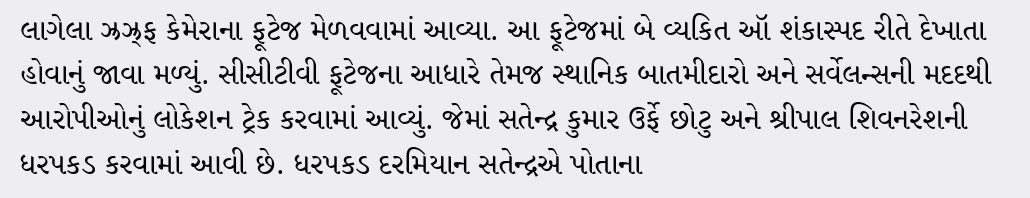લાગેલા ઝ્રઝ્ર્ફ કેમેરાના ફૂટેજ મેળવવામાં આવ્યા. આ ફૂટેજમાં બે વ્યકિત ઑ શંકાસ્પદ રીતે દેખાતા હોવાનું જાવા મળ્યું. સીસીટીવી ફૂટેજના આધારે તેમજ સ્થાનિક બાતમીદારો અને સર્વેલન્સની મદદથી આરોપીઓનું લોકેશન ટ્રેક કરવામાં આવ્યું. જેમાં સતેન્દ્ર કુમાર ઉર્ફે છોટુ અને શ્રીપાલ શિવનરેશની ધરપકડ કરવામાં આવી છે. ધરપકડ દરમિયાન સતેન્દ્રએ પોતાના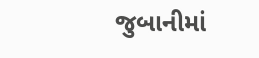જુબાનીમાં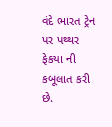વંદે ભારત ટ્રેન પર પથ્થર ફેકયા ની કબૂલાત કરી છે.